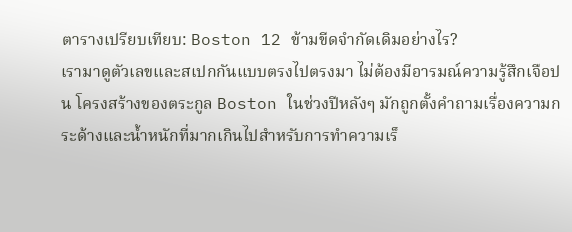ตารางเปรียบเทียบ: Boston 12 ข้ามขีดจำกัดเดิมอย่างไร?
เรามาดูตัวเลขและสเปกกันแบบตรงไปตรงมา ไม่ต้องมีอารมณ์ความรู้สึกเจือปน โครงสร้างของตระกูล Boston ในช่วงปีหลังๆ มักถูกตั้งคำถามเรื่องความกระด้างและน้ำหนักที่มากเกินไปสำหรับการทำความเร็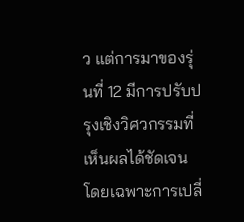ว แต่การมาของรุ่นที่ 12 มีการปรับปรุงเชิงวิศวกรรมที่เห็นผลได้ชัดเจน โดยเฉพาะการเปลี่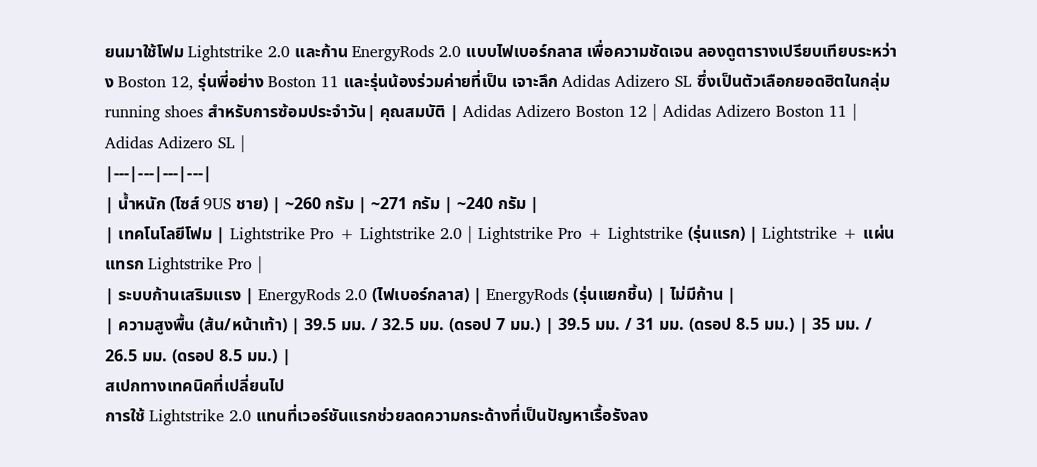ยนมาใช้โฟม Lightstrike 2.0 และก้าน EnergyRods 2.0 แบบไฟเบอร์กลาส เพื่อความชัดเจน ลองดูตารางเปรียบเทียบระหว่าง Boston 12, รุ่นพี่อย่าง Boston 11 และรุ่นน้องร่วมค่ายที่เป็น เจาะลึก Adidas Adizero SL ซึ่งเป็นตัวเลือกยอดฮิตในกลุ่ม running shoes สำหรับการซ้อมประจำวัน| คุณสมบัติ | Adidas Adizero Boston 12 | Adidas Adizero Boston 11 | Adidas Adizero SL |
|---|---|---|---|
| น้ำหนัก (ไซส์ 9US ชาย) | ~260 กรัม | ~271 กรัม | ~240 กรัม |
| เทคโนโลยีโฟม | Lightstrike Pro + Lightstrike 2.0 | Lightstrike Pro + Lightstrike (รุ่นแรก) | Lightstrike + แผ่นแทรก Lightstrike Pro |
| ระบบก้านเสริมแรง | EnergyRods 2.0 (ไฟเบอร์กลาส) | EnergyRods (รุ่นแยกชิ้น) | ไม่มีก้าน |
| ความสูงพื้น (ส้น/หน้าเท้า) | 39.5 มม. / 32.5 มม. (ดรอป 7 มม.) | 39.5 มม. / 31 มม. (ดรอป 8.5 มม.) | 35 มม. / 26.5 มม. (ดรอป 8.5 มม.) |
สเปกทางเทคนิคที่เปลี่ยนไป
การใช้ Lightstrike 2.0 แทนที่เวอร์ชันแรกช่วยลดความกระด้างที่เป็นปัญหาเรื้อรังลง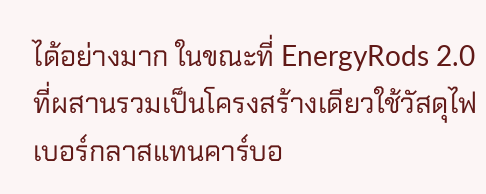ได้อย่างมาก ในขณะที่ EnergyRods 2.0 ที่ผสานรวมเป็นโครงสร้างเดียวใช้วัสดุไฟเบอร์กลาสแทนคาร์บอ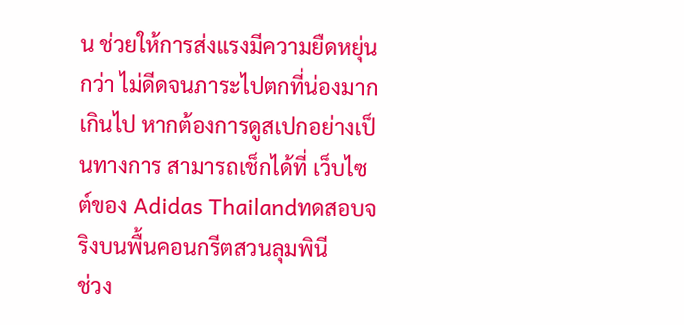น ช่วยให้การส่งแรงมีความยืดหยุ่นกว่า ไม่ดีดจนภาระไปตกที่น่องมากเกินไป หากต้องการดูสเปกอย่างเป็นทางการ สามารถเช็กได้ที่ เว็บไซต์ของ Adidas Thailandทดสอบจริงบนพื้นคอนกรีตสวนลุมพินี
ช่วง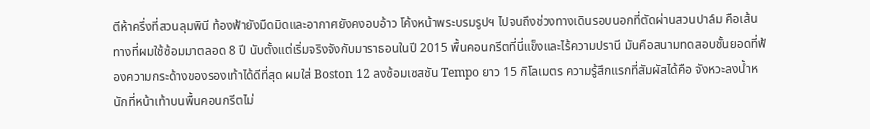ตีห้าครึ่งที่สวนลุมพินี ท้องฟ้ายังมืดมิดและอากาศยังคงอบอ้าว โค้งหน้าพระบรมรูปฯ ไปจนถึงช่วงทางเดินรอบนอกที่ตัดผ่านสวนปาล์ม คือเส้นทางที่ผมใช้ซ้อมมาตลอด 8 ปี นับตั้งแต่เริ่มจริงจังกับมาราธอนในปี 2015 พื้นคอนกรีตที่นี่แข็งและไร้ความปรานี มันคือสนามทดสอบชั้นยอดที่ฟ้องความกระด้างของรองเท้าได้ดีที่สุด ผมใส่ Boston 12 ลงซ้อมเซสชัน Tempo ยาว 15 กิโลเมตร ความรู้สึกแรกที่สัมผัสได้คือ จังหวะลงน้ำหนักที่หน้าเท้าบนพื้นคอนกรีตไม่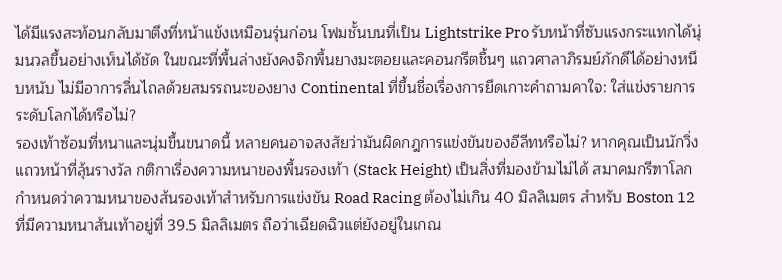ได้มีแรงสะท้อนกลับมาตึงที่หน้าแข้งเหมือนรุ่นก่อน โฟมชั้นบนที่เป็น Lightstrike Pro รับหน้าที่ซับแรงกระแทกได้นุ่มนวลขึ้นอย่างเห็นได้ชัด ในขณะที่พื้นล่างยังคงจิกพื้นยางมะตอยและคอนกรีตชื้นๆ แถวศาลาภิรมย์ภักดีได้อย่างหนึบหนับ ไม่มีอาการลื่นไถลด้วยสมรรถนะของยาง Continental ที่ขึ้นชื่อเรื่องการยึดเกาะคำถามคาใจ: ใส่แข่งรายการระดับโลกได้หรือไม่?
รองเท้าซ้อมที่หนาและนุ่มขึ้นขนาดนี้ หลายคนอาจสงสัยว่ามันผิดกฎการแข่งขันของอีลีทหรือไม่? หากคุณเป็นนักวิ่งแถวหน้าที่ลุ้นรางวัล กติกาเรื่องความหนาของพื้นรองเท้า (Stack Height) เป็นสิ่งที่มองข้ามไม่ได้ สมาคมกรีฑาโลกกำหนดว่าความหนาของส้นรองเท้าสำหรับการแข่งขัน Road Racing ต้องไม่เกิน 40 มิลลิเมตร สำหรับ Boston 12 ที่มีความหนาส้นเท้าอยู่ที่ 39.5 มิลลิเมตร ถือว่าเฉียดฉิวแต่ยังอยู่ในเกณ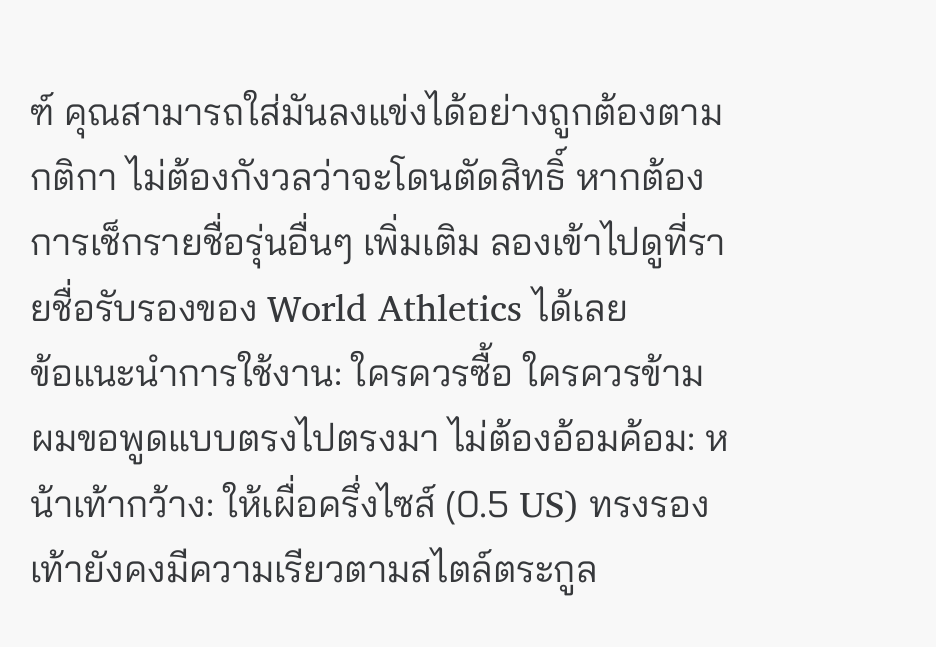ฑ์ คุณสามารถใส่มันลงแข่งได้อย่างถูกต้องตามกติกา ไม่ต้องกังวลว่าจะโดนตัดสิทธิ์ หากต้องการเช็กรายชื่อรุ่นอื่นๆ เพิ่มเติม ลองเข้าไปดูที่รายชื่อรับรองของ World Athletics ได้เลย
ข้อแนะนำการใช้งาน: ใครควรซื้อ ใครควรข้าม
ผมขอพูดแบบตรงไปตรงมา ไม่ต้องอ้อมค้อม: หน้าเท้ากว้าง: ให้เผื่อครึ่งไซส์ (0.5 US) ทรงรองเท้ายังคงมีความเรียวตามสไตล์ตระกูล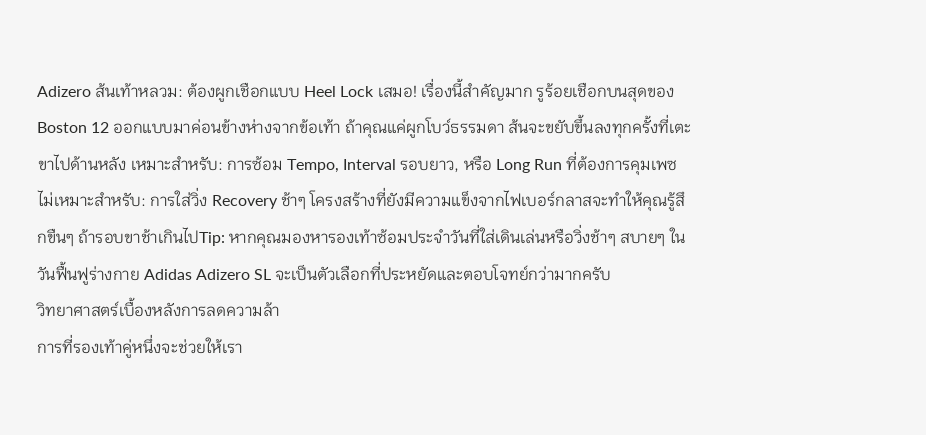Adizero ส้นเท้าหลวม: ต้องผูกเชือกแบบ Heel Lock เสมอ! เรื่องนี้สำคัญมาก รูร้อยเชือกบนสุดของ Boston 12 ออกแบบมาค่อนข้างห่างจากข้อเท้า ถ้าคุณแค่ผูกโบว์ธรรมดา ส้นจะขยับขึ้นลงทุกครั้งที่เตะขาไปด้านหลัง เหมาะสำหรับ: การซ้อม Tempo, Interval รอบยาว, หรือ Long Run ที่ต้องการคุมเพซ ไม่เหมาะสำหรับ: การใส่วิ่ง Recovery ช้าๆ โครงสร้างที่ยังมีความแข็งจากไฟเบอร์กลาสจะทำให้คุณรู้สึกขืนๆ ถ้ารอบขาช้าเกินไปTip: หากคุณมองหารองเท้าซ้อมประจำวันที่ใส่เดินเล่นหรือวิ่งช้าๆ สบายๆ ในวันฟื้นฟูร่างกาย Adidas Adizero SL จะเป็นตัวเลือกที่ประหยัดและตอบโจทย์กว่ามากครับ
วิทยาศาสตร์เบื้องหลังการลดความล้า
การที่รองเท้าคู่หนึ่งจะช่วยให้เรา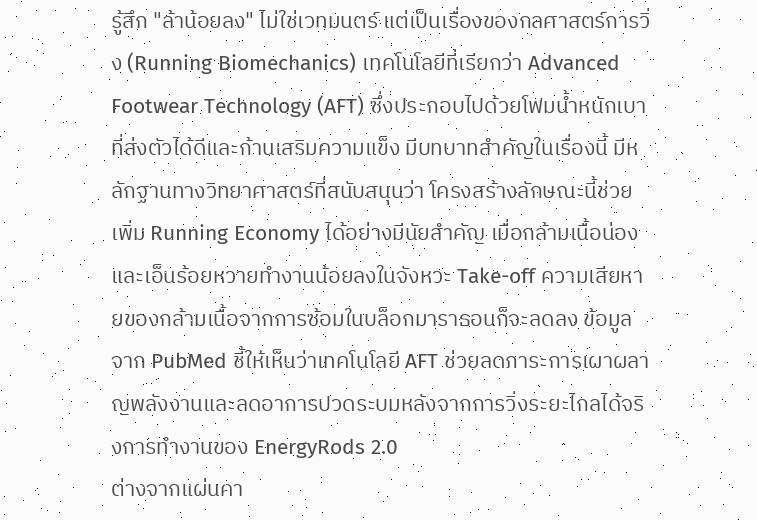รู้สึก "ล้าน้อยลง" ไม่ใช่เวทมนตร์ แต่เป็นเรื่องของกลศาสตร์การวิ่ง (Running Biomechanics) เทคโนโลยีที่เรียกว่า Advanced Footwear Technology (AFT) ซึ่งประกอบไปด้วยโฟมน้ำหนักเบาที่ส่งตัวได้ดีและก้านเสริมความแข็ง มีบทบาทสำคัญในเรื่องนี้ มีหลักฐานทางวิทยาศาสตร์ที่สนับสนุนว่า โครงสร้างลักษณะนี้ช่วยเพิ่ม Running Economy ได้อย่างมีนัยสำคัญ เมื่อกล้ามเนื้อน่องและเอ็นร้อยหวายทำงานน้อยลงในจังหวะ Take-off ความเสียหายของกล้ามเนื้อจากการซ้อมในบล็อกมาราธอนก็จะลดลง ข้อมูลจาก PubMed ชี้ให้เห็นว่าเทคโนโลยี AFT ช่วยลดภาระการเผาผลาญพลังงานและลดอาการปวดระบมหลังจากการวิ่งระยะไกลได้จริงการทำงานของ EnergyRods 2.0
ต่างจากแผ่นคา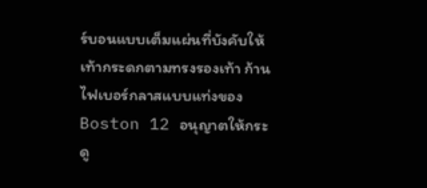ร์บอนแบบเต็มแผ่นที่บังคับให้เท้ากระดกตามทรงรองเท้า ก้านไฟเบอร์กลาสแบบแท่งของ Boston 12 อนุญาตให้กระดู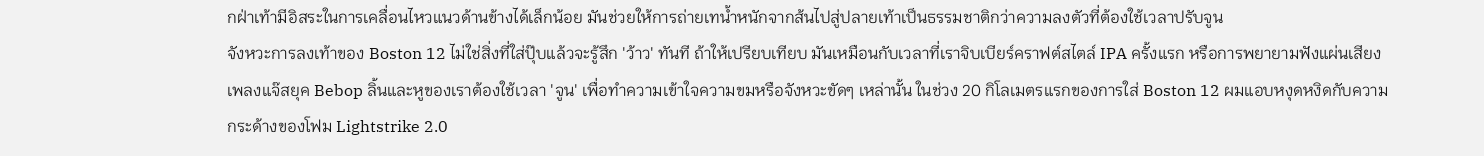กฝ่าเท้ามีอิสระในการเคลื่อนไหวแนวด้านข้างได้เล็กน้อย มันช่วยให้การถ่ายเทน้ำหนักจากส้นไปสู่ปลายเท้าเป็นธรรมชาติกว่าความลงตัวที่ต้องใช้เวลาปรับจูน
จังหวะการลงเท้าของ Boston 12 ไม่ใช่สิ่งที่ใส่ปุ๊บแล้วจะรู้สึก 'ว้าว' ทันที ถ้าให้เปรียบเทียบ มันเหมือนกับเวลาที่เราจิบเบียร์คราฟต์สไตล์ IPA ครั้งแรก หรือการพยายามฟังแผ่นเสียงเพลงแจ๊สยุค Bebop ลิ้นและหูของเราต้องใช้เวลา 'จูน' เพื่อทำความเข้าใจความขมหรือจังหวะขัดๆ เหล่านั้น ในช่วง 20 กิโลเมตรแรกของการใส่ Boston 12 ผมแอบหงุดหงิดกับความกระด้างของโฟม Lightstrike 2.0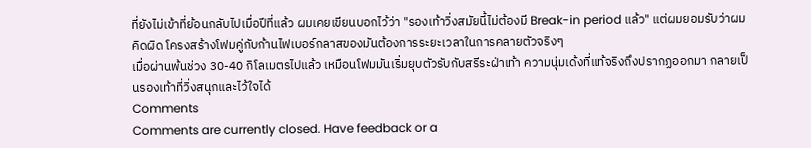ที่ยังไม่เข้าที่ย้อนกลับไปเมื่อปีที่แล้ว ผมเคยเขียนบอกไว้ว่า "รองเท้าวิ่งสมัยนี้ไม่ต้องมี Break-in period แล้ว" แต่ผมยอมรับว่าผมคิดผิด โครงสร้างโฟมคู่กับก้านไฟเบอร์กลาสของมันต้องการระยะเวลาในการคลายตัวจริงๆ
เมื่อผ่านพ้นช่วง 30-40 กิโลเมตรไปแล้ว เหมือนโฟมมันเริ่มยุบตัวรับกับสรีระฝ่าเท้า ความนุ่มเด้งที่แท้จริงถึงปรากฏออกมา กลายเป็นรองเท้าที่วิ่งสนุกและไว้ใจได้
Comments
Comments are currently closed. Have feedback or a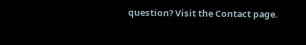question? Visit the Contact page.